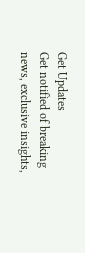Get Updates
Get notified of breaking news, exclusive insights,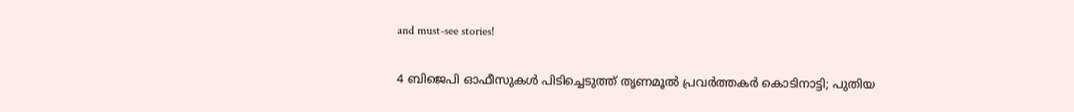and must-see stories!

4 ബിജെപി ഓഫീസുകള്‍ പിടിച്ചെടുത്ത് തൃണമൂല്‍ പ്രവര്‍ത്തകര്‍ കൊടിനാട്ടി; പുതിയ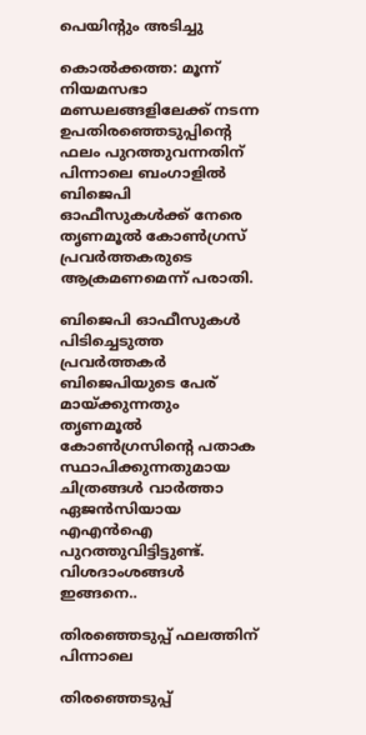പെയിന്‍റും അടിച്ചു

കൊല്‍ക്കത്ത: മൂന്ന് നിയമസഭാ മണ്ഡലങ്ങളിലേക്ക് നടന്ന ഉപതിരഞ്ഞെടുപ്പിന്‍റെ ഫലം പുറത്തുവന്നതിന് പിന്നാലെ ബംഗാളില്‍ ബിജെപി ഓഫീസുകള്‍ക്ക് നേരെ തൃണമൂല്‍ കോണ്‍ഗ്രസ് പ്രവര്‍ത്തകരുടെ ആക്രമണമെന്ന് പരാതി.

ബിജെപി ഓഫീസുകള്‍ പിടിച്ചെടുത്ത പ്രവര്‍ത്തകര്‍ ബിജെപിയുടെ പേര് മായ്ക്കുന്നതും തൃണമൂല്‍ കോണ്‍ഗ്രസിന്‍റെ പതാക സ്ഥാപിക്കുന്നതുമായ ചിത്രങ്ങള്‍ വാര്‍ത്താ ഏജന്‍സിയായ എഎന്‍ഐ പുറത്തുവിട്ടിട്ടുണ്ട്. വിശദാംശങ്ങള്‍ ഇങ്ങനെ..

തിരഞ്ഞെടുപ്പ് ഫലത്തിന് പിന്നാലെ

തിരഞ്ഞെടുപ്പ്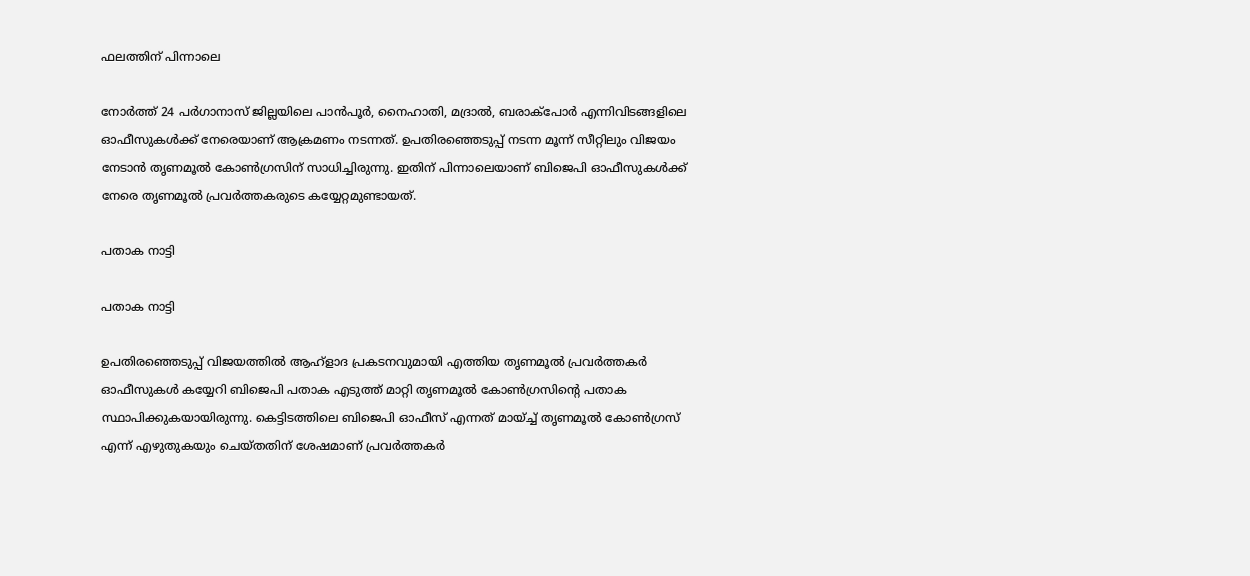ഫലത്തിന് പിന്നാലെ

നോര്‍ത്ത് 24 പര്‍ഗാനാസ് ജില്ലയിലെ പാന്‍പൂര്‍, നൈഹാതി, മദ്രാല്‍, ബരാക്പോര്‍ എന്നിവിടങ്ങളിലെ ഓഫീസുകള്‍ക്ക് നേരെയാണ് ആക്രമണം നടന്നത്. ഉപതിരഞ്ഞെടുപ്പ് നടന്ന മൂന്ന് സീറ്റിലും വിജയം നേടാന്‍ തൃണമൂല്‍ കോണ്‍ഗ്രസിന് സാധിച്ചിരുന്നു. ഇതിന് പിന്നാലെയാണ് ബിജെപി ഓഫീസുകള്‍ക്ക് നേരെ തൃണമൂല്‍ പ്രവര്‍ത്തകരുടെ കയ്യേറ്റമുണ്ടായത്.

പതാക നാട്ടി

പതാക നാട്ടി

ഉപതിരഞ്ഞെടുപ്പ് വിജയത്തില്‍ ആഹ്ളാദ പ്രകടനവുമായി എത്തിയ തൃണമൂല്‍ പ്രവര്‍ത്തകര്‍ ഓഫീസുകള്‍ കയ്യേറി ബിജെപി പതാക എടുത്ത് മാറ്റി തൃണമൂല്‍ കോണ്‍ഗ്രസിന്‍റെ പതാക സ്ഥാപിക്കുകയായിരുന്നു. കെട്ടിടത്തിലെ ബിജെപി ഓഫീസ് എന്നത് മായ്ച്ച് തൃണമൂല്‍ കോണ്‍ഗ്രസ് എന്ന് എഴുതുകയും ചെയ്തതിന് ശേഷമാണ് പ്രവര്‍ത്തകര്‍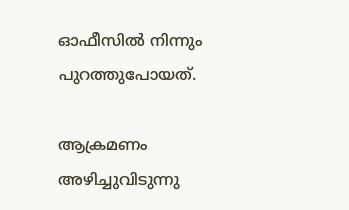ഓഫീസില്‍ നിന്നും പുറത്തുപോയത്.

ആക്രമണം അഴിച്ചുവിടുന്നു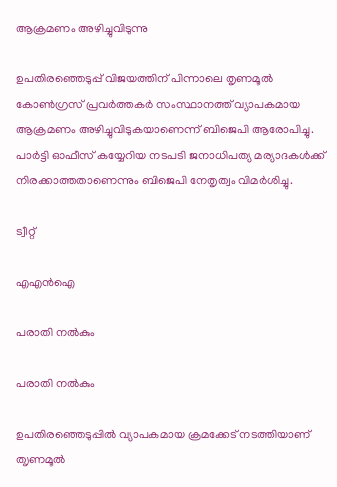ആക്രമണം അഴിച്ചുവിടുന്നു

ഉപതിരഞ്ഞെടുപ്പ് വിജയത്തിന് പിന്നാലെ തൃണമൂല്‍ കോണ്‍ഗ്രസ് പ്രവര്‍ത്തകര്‍ സംസ്ഥാനത്ത് വ്യാപകമായ ആക്രമണം അഴിച്ചുവിടുകയാണെന്ന് ബിജെപി ആരോപിച്ചു. പാര്‍ട്ടി ഓഫീസ് കയ്യേറിയ നടപടി ജനാധിപത്യ മര്യാദകള്‍ക്ക് നിരക്കാത്തതാണെന്നും ബിജെപി നേതൃത്വം വിമര്‍ശിച്ചു.

ട്വീറ്റ്

എഎന്‍ഐ

പരാതി നല്‍കും

പരാതി നല്‍കും

ഉപതിരഞ്ഞെടുപ്പില്‍ വ്യാപകമായ ക്രമക്കേട് നടത്തിയാണ് ത‍ൃണമൂല്‍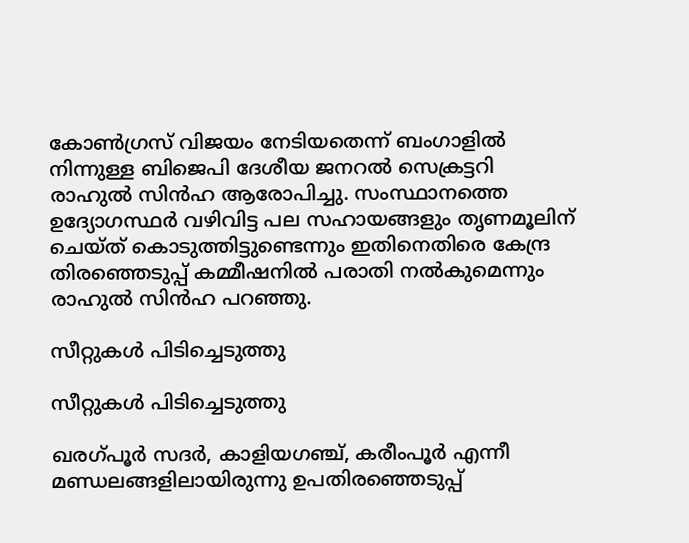കോണ്‍ഗ്രസ് വിജയം നേടിയതെന്ന് ബംഗാളില്‍ നിന്നുള്ള ബിജെപി ദേശീയ ജനറല്‍ സെക്രട്ടറി രാഹുല്‍ സിന്‍ഹ ആരോപിച്ചു. സംസ്ഥാനത്തെ ഉദ്യോഗസ്ഥര്‍ വഴിവിട്ട പല സഹായങ്ങളും തൃണമൂലിന് ചെയ്ത് കൊടുത്തിട്ടുണ്ടെന്നും ഇതിനെതിരെ കേന്ദ്ര തിരഞ്ഞെടുപ്പ് കമ്മീഷനില്‍ പരാതി നല്‍കുമെന്നും രാഹുല്‍ സിന്‍ഹ പറഞ്ഞു.

സീറ്റുകള്‍ പിടിച്ചെടുത്തു

സീറ്റുകള്‍ പിടിച്ചെടുത്തു

ഖരഗ്പൂര്‍ സദര്‍, കാളിയഗഞ്ച്, കരീംപൂര്‍ എന്നീ മണ്ഡലങ്ങളിലായിരുന്നു ഉപതിരഞ്ഞെടുപ്പ്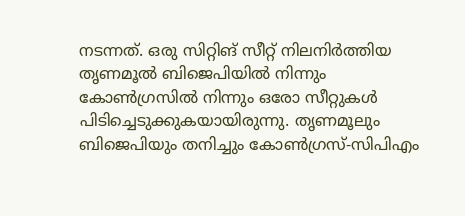നടന്നത്. ഒരു സിറ്റിങ് സീറ്റ് നിലനിര്‍ത്തിയ തൃണമൂല്‍ ബിജെപിയില്‍ നിന്നും കോണ്‍ഗ്രസില്‍ നിന്നും ഒരോ സീറ്റുകള്‍ പിടിച്ചെടുക്കുകയായിരുന്നു. തൃണമൂലും ബിജെപിയും തനിച്ചും കോണ്‍ഗ്രസ്-സിപിഎം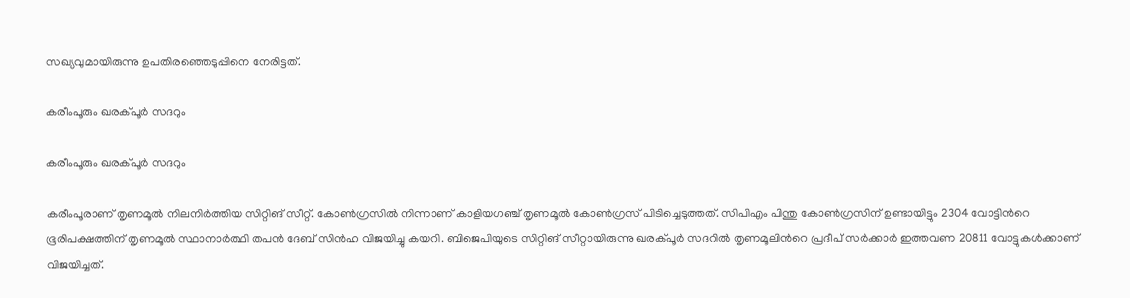സഖ്യവുമായിരുന്നു ഉപതിരഞ്ഞെടുപ്പിനെ നേരിട്ടത്.

കരീംപൂരും ഖരക്പൂര്‍ സദറും

കരീംപൂരും ഖരക്പൂര്‍ സദറും

കരീംപൂരാണ് തൃണമൂല്‍ നിലനിര്‍ത്തിയ സിറ്റിങ് സീറ്റ്. കോണ്‍ഗ്രസില്‍ നിന്നാണ് കാളിയഗഞ്ച് തൃണമൂല്‍ കോണ്‍ഗ്രസ് പിടിച്ചെടുത്തത്. സിപിഎം പിന്തു കോണ്‍ഗ്രസിന് ഉണ്ടായിട്ടും 2304 വോട്ടിന്‍റെ ഭൂരിപക്ഷത്തിന് തൃണമൂല്‍ സ്ഥാനാര്‍ത്ഥി തപന്‍ ദേബ് സിന്‍ഹ വിജയിച്ചു കയറി. ബിജെപിയുടെ സിറ്റിങ് സീറ്റായിരുന്നു ഖരക്പൂര്‍ സദറില്‍ തൃണമൂലിന്‍റെ പ്രദീപ് സര്‍ക്കാര്‍ ഇത്തവണ 20811 വോട്ടുകള്‍ക്കാണ് വിജയിച്ചത്.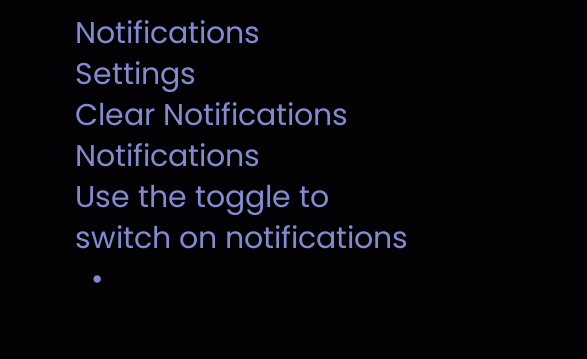Notifications
Settings
Clear Notifications
Notifications
Use the toggle to switch on notifications
  •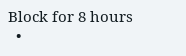Block for 8 hours
  •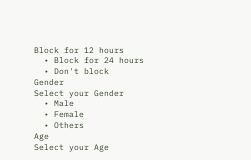Block for 12 hours
  • Block for 24 hours
  • Don't block
Gender
Select your Gender
  • Male
  • Female
  • Others
Age
Select your Age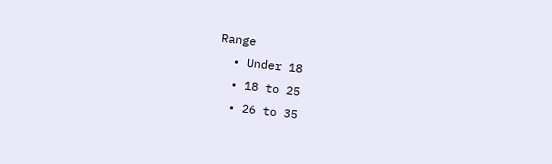Range
  • Under 18
  • 18 to 25
  • 26 to 35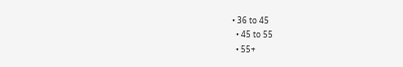• 36 to 45
  • 45 to 55
  • 55+